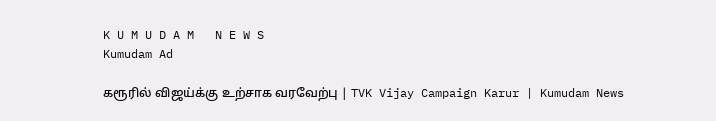K U M U D A M   N E W S
Kumudam Ad

கரூரில் விஜய்க்கு உற்சாக வரவேற்பு | TVK Vijay Campaign Karur | Kumudam News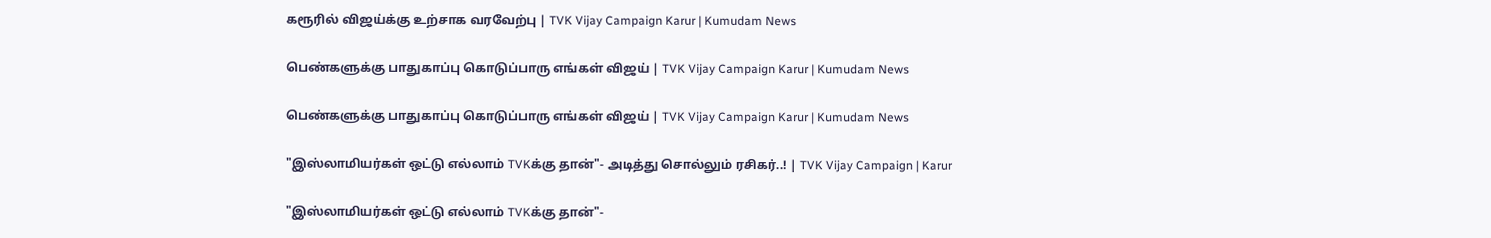கரூரில் விஜய்க்கு உற்சாக வரவேற்பு | TVK Vijay Campaign Karur | Kumudam News

பெண்களுக்கு பாதுகாப்பு கொடுப்பாரு எங்கள் விஜய் | TVK Vijay Campaign Karur | Kumudam News

பெண்களுக்கு பாதுகாப்பு கொடுப்பாரு எங்கள் விஜய் | TVK Vijay Campaign Karur | Kumudam News

"இஸ்லாமியர்கள் ஒட்டு எல்லாம் TVKக்கு தான்"- அடித்து சொல்லும் ரசிகர்..! | TVK Vijay Campaign | Karur

"இஸ்லாமியர்கள் ஒட்டு எல்லாம் TVKக்கு தான்"-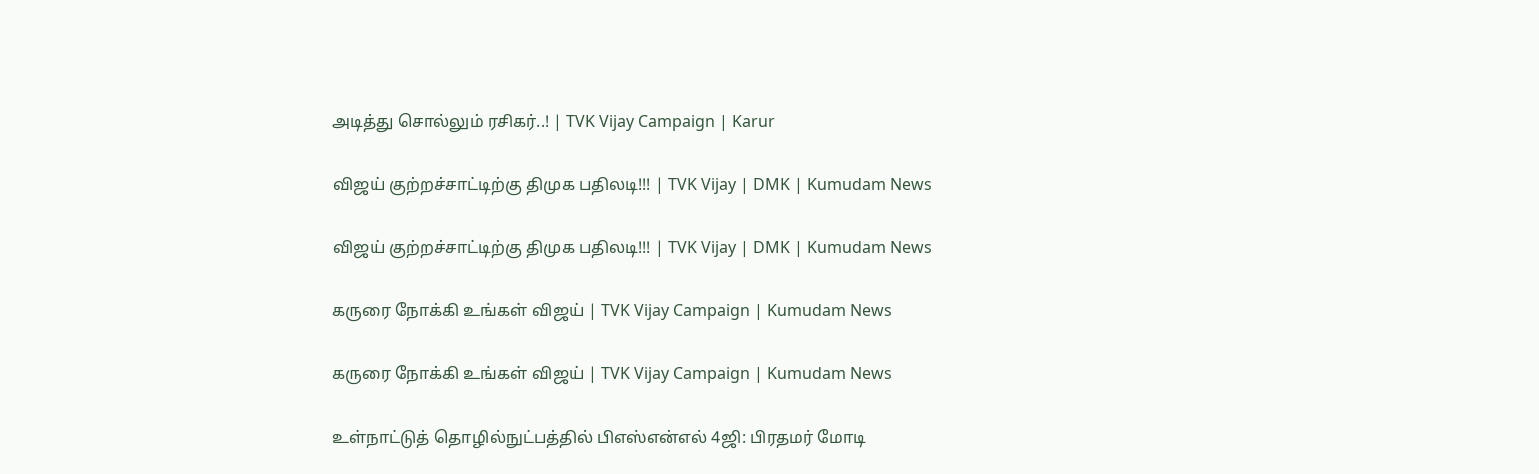அடித்து சொல்லும் ரசிகர்..! | TVK Vijay Campaign | Karur

விஜய் குற்றச்சாட்டிற்கு திமுக பதிலடி!!! | TVK Vijay | DMK | Kumudam News

விஜய் குற்றச்சாட்டிற்கு திமுக பதிலடி!!! | TVK Vijay | DMK | Kumudam News

கருரை நோக்கி உங்கள் விஜய் | TVK Vijay Campaign | Kumudam News

கருரை நோக்கி உங்கள் விஜய் | TVK Vijay Campaign | Kumudam News

உள்நாட்டுத் தொழில்நுட்பத்தில் பிஎஸ்என்எல் 4ஜி: பிரதமர் மோடி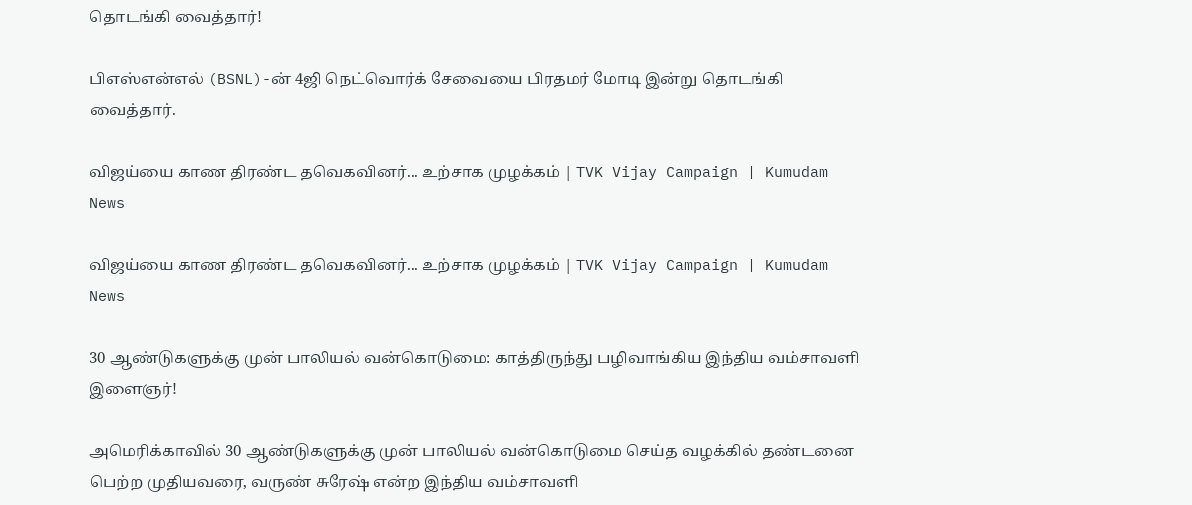தொடங்கி வைத்தார்!

பிஎஸ்என்எல் (BSNL)-ன் 4ஜி நெட்வொர்க் சேவையை பிரதமர் மோடி இன்று தொடங்கி வைத்தார்.

விஜய்யை காண திரண்ட தவெகவினர்... உற்சாக முழக்கம் | TVK Vijay Campaign | Kumudam News

விஜய்யை காண திரண்ட தவெகவினர்... உற்சாக முழக்கம் | TVK Vijay Campaign | Kumudam News

30 ஆண்டுகளுக்கு முன் பாலியல் வன்கொடுமை: காத்திருந்து பழிவாங்கிய இந்திய வம்சாவளி இளைஞர்!

அமெரிக்காவில் 30 ஆண்டுகளுக்கு முன் பாலியல் வன்கொடுமை செய்த வழக்கில் தண்டனை பெற்ற முதியவரை, வருண் சுரேஷ் என்ற இந்திய வம்சாவளி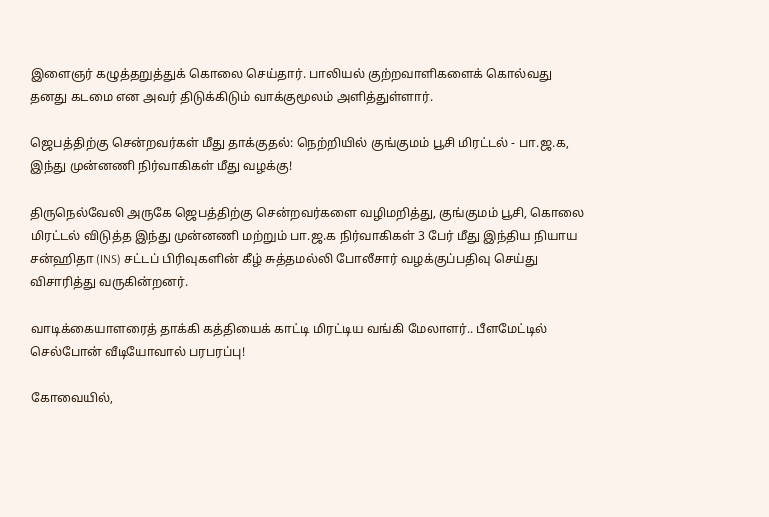இளைஞர் கழுத்தறுத்துக் கொலை செய்தார். பாலியல் குற்றவாளிகளைக் கொல்வது தனது கடமை என அவர் திடுக்கிடும் வாக்குமூலம் அளித்துள்ளார்.

ஜெபத்திற்கு சென்றவர்கள் மீது தாக்குதல்: நெற்றியில் குங்குமம் பூசி மிரட்டல் - பா.ஜ.க, இந்து முன்னணி நிர்வாகிகள் மீது வழக்கு!

திருநெல்வேலி அருகே ஜெபத்திற்கு சென்றவர்களை வழிமறித்து, குங்குமம் பூசி, கொலை மிரட்டல் விடுத்த இந்து முன்னணி மற்றும் பா.ஜ.க நிர்வாகிகள் 3 பேர் மீது இந்திய நியாய சன்ஹிதா (INS) சட்டப் பிரிவுகளின் கீழ் சுத்தமல்லி போலீசார் வழக்குப்பதிவு செய்து விசாரித்து வருகின்றனர்.

வாடிக்கையாளரைத் தாக்கி கத்தியைக் காட்டி மிரட்டிய வங்கி மேலாளர்.. பீளமேட்டில் செல்போன் வீடியோவால் பரபரப்பு!

கோவையில்,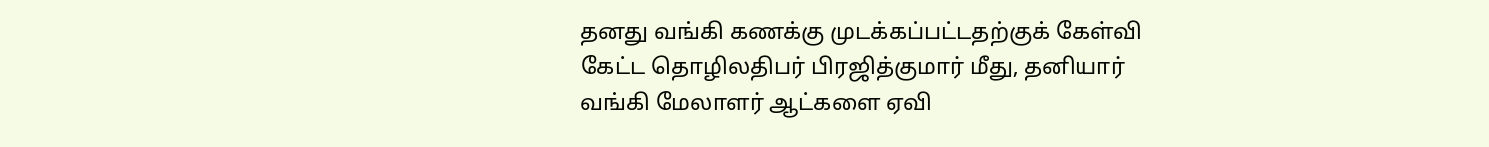தனது வங்கி கணக்கு முடக்கப்பட்டதற்குக் கேள்வி கேட்ட தொழிலதிபர் பிரஜித்குமார் மீது, தனியார் வங்கி மேலாளர் ஆட்களை ஏவி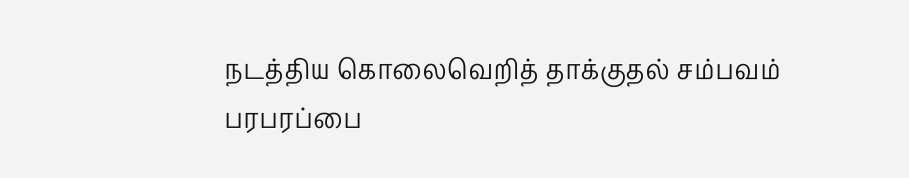நடத்திய கொலைவெறித் தாக்குதல் சம்பவம் பரபரப்பை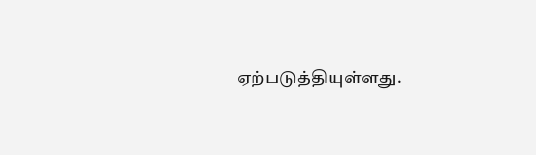ஏற்படுத்தியுள்ளது.